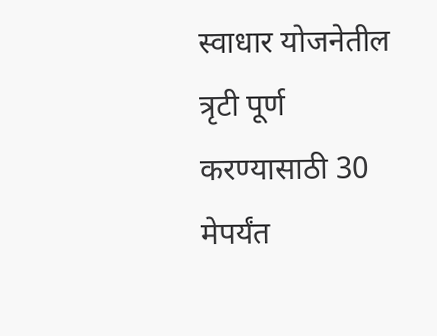स्वाधार योजनेतील त्रृटी पूर्ण करण्यासाठी 30 मेपर्यंत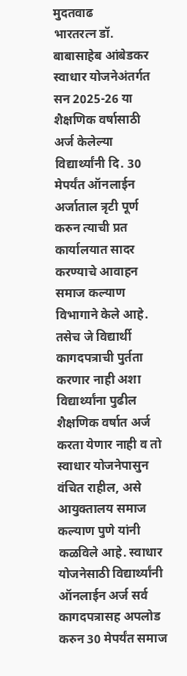मुदतवाढ
भारतरत्न डॉ. बाबासाहेब आंबेडकर स्वाधार योजनेअंतर्गत सन 2025-26 या शैक्षणिक वर्षासाठी अर्ज केलेल्या विद्यार्थ्यांनी दि. 30 मेपर्यंत ऑनलाईन अर्जाताल त्रृटी पूर्ण करुन त्याची प्रत कार्यालयात सादर करण्याचे आवाहन समाज कल्याण विभागाने केले आहे.
तसेच जे विद्यार्थी कागदपत्राची पुर्तता करणार नाही अशा विद्यार्थ्यांना पुढील शैक्षणिक वर्षात अर्ज करता येणार नाही व तो स्वाधार योजनेपासुन वंचित राहील, असे आयुक्तालय समाज कल्याण पुणे यांनी कळविले आहे. स्वाधार योजनेसाठी विद्यार्थ्यांनी ऑनलाईन अर्ज सर्व कागदपत्रासह अपलोड करुन 30 मेपर्यंत समाज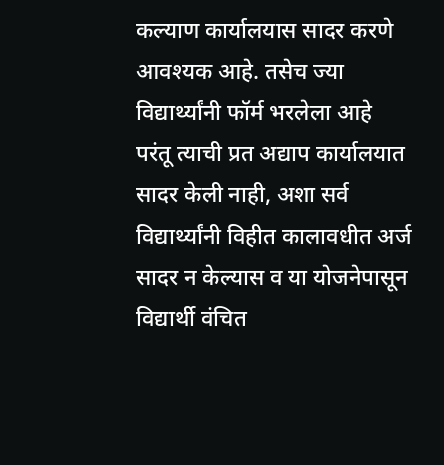कल्याण कार्यालयास सादर करणे आवश्यक आहे. तसेच ज्या विद्यार्थ्यांनी फॉर्म भरलेला आहे परंतू त्याची प्रत अद्याप कार्यालयात सादर केली नाही, अशा सर्व विद्यार्थ्यांनी विहीत कालावधीत अर्ज सादर न केल्यास व या योजनेपासून विद्यार्थी वंचित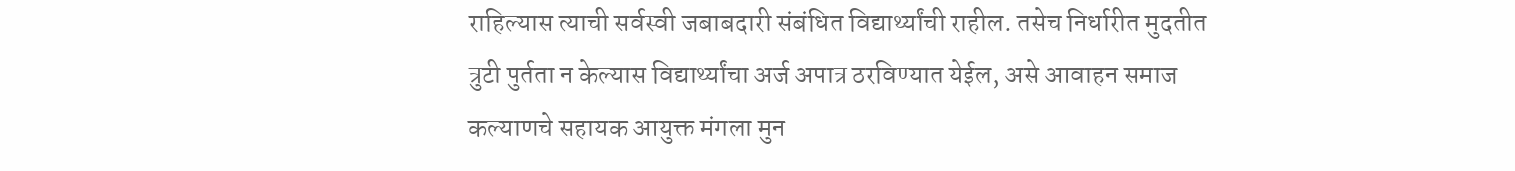राहिल्यास त्याची सर्वस्वी जबाबदारी संबंधित विद्यार्थ्यांची राहील. तसेच निर्धारीत मुदतीत त्रुटी पुर्तता न केल्यास विद्यार्थ्यांचा अर्ज अपात्र ठरविण्यात येईल, असे आवाहन समाज कल्याणचे सहायक आयुक्त मंगला मुन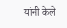यांनी केले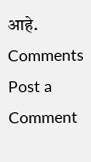आहे.
Comments
Post a Comment